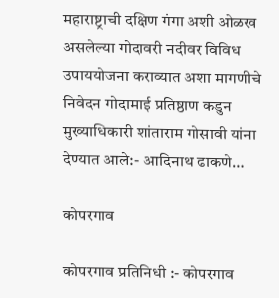महाराष्ट्राची दक्षिण गंगा अशी ओळख असलेल्या गोदावरी नदीवर विविध उपाययोजना कराव्यात अशा मागणीचे निवेदन गोदामाई प्रतिष्ठाण कडुन मुख्याधिकारी शांताराम गोसावी यांना देण्यात आले:- आदिनाथ ढाकणे…

कोपरगाव

कोपरगाव प्रतिनिधी :- कोपरगाव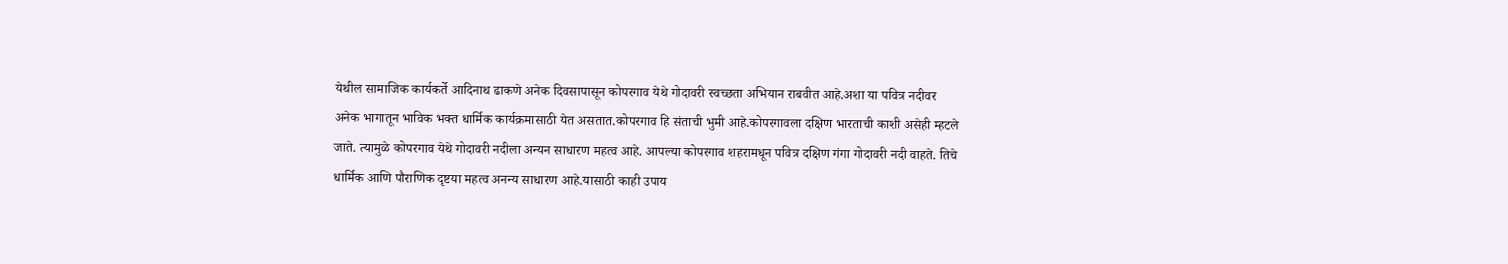येथील सामाजिक कार्यकर्ते आदिनाथ ढाकणे अनेक दिवसापासून कोपरगाव येथे गोदावरी स्वच्छता अभियान राबवीत आहे.अशा या पवित्र नदीवर अनेक भागातून भाविक भक्त धार्मिक कार्यक्रमासाठी येत असतात.कोपरगाव हि संताची भुमी आहे.कोपरगावला दक्षिण भारताची काशी असेही म्हटले जाते. त्यामुळे कोपरगाव येथे गोदावरी नदीला अन्यन साधारण महत्व आहे. आपल्या कोपरगाव शहरामधून पवित्र दक्षिण गंगा गोदावरी नदी वाहते. तिचे धार्मिक आणि पौराणिक दृष्टया महत्व अनन्य साधारण आहे.यासाठी काही उपाय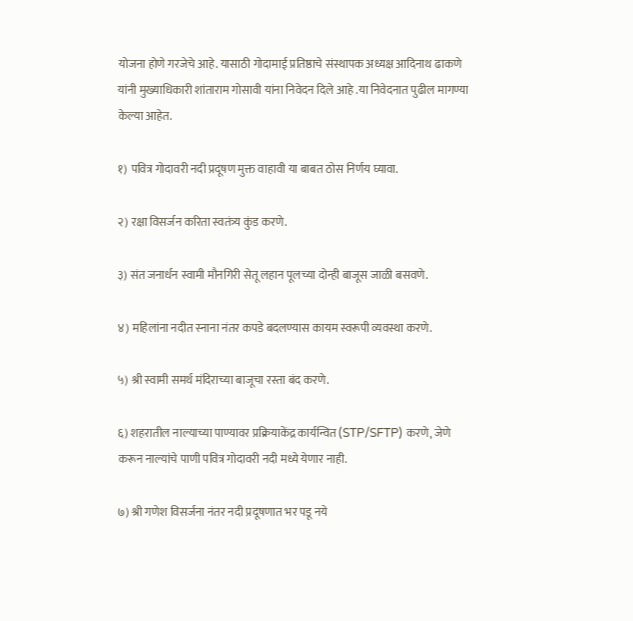योजना होणे गरजेचे आहे. यासाठी गोदामाई प्रतिष्ठाचे संस्थापक अध्यक्ष आदिनाथ ढाकणे यांनी मुख्याधिकारी शांताराम गोसावी यांना निवेदन दिले आहे .या निवेदनात पुढील मागण्या केल्या आहेत.

१) पवित्र गोदावरी नदी प्रदूषण मुक्त वाहावी या बाबत ठोस निर्णय घ्यावा.

२) रक्षा विसर्जन करिता स्वतंत्र्य कुंड करणे.

३) संत जनार्धन स्वामी मौनगिरी सेतू लहान पूलच्या दोन्ही बाजूस जाळी बसवणे.

४) महिलांना नदीत स्नाना नंतर कपडे बदलण्यास कायम स्वरूपी व्यवस्था करणे.

५) श्री स्वामी समर्थ मंदिराच्या बाजूचा रस्ता बंद करणे.

६) शहरातील नाल्याच्या पाण्यावर प्रक्रियाकेंद्र कार्यन्वित (STP/SFTP) करणे, जेणे करून नाल्यांचे पाणी पवित्र गोदावरी नदी मध्ये येणार नाही.

७) श्री गणेश विसर्जना नंतर नदी प्रदूषणात भर पडू नये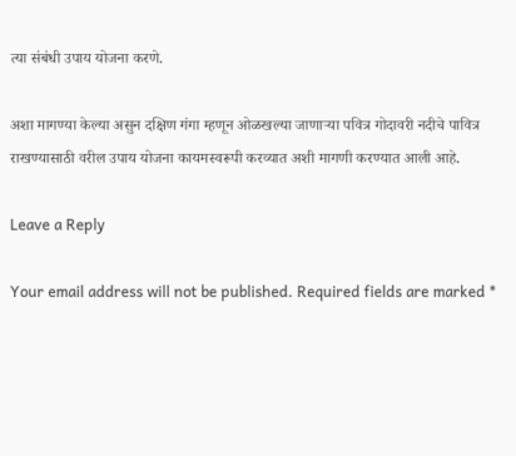त्या संबंधी उपाय योजना करणे.

अशा मागण्या केल्या असुन दक्षिण गंगा म्हणून ओळखल्या जाणाऱ्या पवित्र गोदावरी नदीचे पावित्र राखण्यासाठी वरील उपाय योजना कायमस्वरूपी करव्यात अशी मागणी करण्यात आली आहे.

Leave a Reply

Your email address will not be published. Required fields are marked *